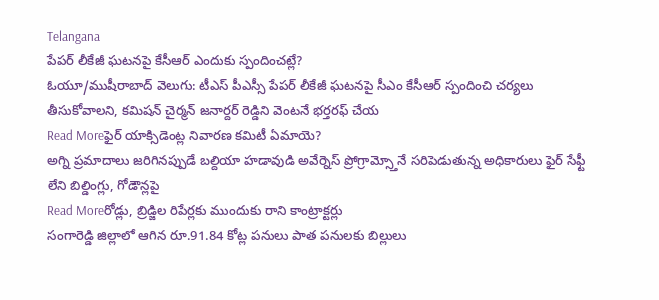Telangana
పేపర్ లీకేజీ ఘటనపై కేసీఆర్ ఎందుకు స్పందించట్లే?
ఓయూ/ముషీరాబాద్ వెలుగు: టీఎస్ పీఎస్సీ పేపర్ లీకేజీ ఘటనపై సీఎం కేసీఆర్ స్పందించి చర్యలు తీసుకోవాలని, కమిషన్ చైర్మన్ జనార్దర్ రెడ్డిని వెంటనే భర్తరఫ్ చేయ
Read Moreఫైర్ యాక్సిడెంట్ల నివారణ కమిటీ ఏమాయె?
అగ్ని ప్రమాదాలు జరిగినప్పుడే బల్దియా హడావుడి అవేర్నెస్ ప్రోగ్రామ్స్తోనే సరిపెడుతున్న అధికారులు ఫైర్ సేఫ్టీ లేని బిల్డింగ్లు, గోడౌన్లపై
Read Moreరోడ్లు, బ్రిడ్జిల రిపేర్లకు ముందుకు రాని కాంట్రాక్టర్లు
సంగారెడ్డి జిల్లాలో ఆగిన రూ.91.84 కోట్ల పనులు పాత పనులకు బిల్లులు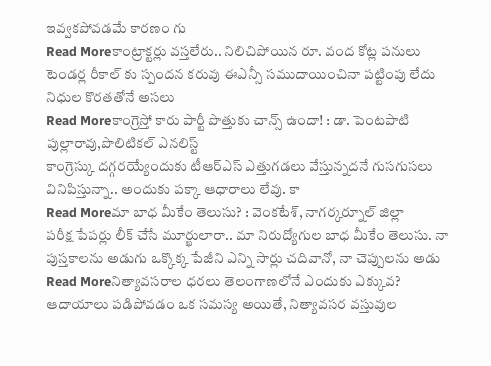ఇవ్వకపోవడమే కారణం గు
Read Moreకాంట్రాక్టర్లు వస్తలేరు.. నిలిచిపోయిన రూ. వంద కోట్ల పనులు
టెండర్ల రీకాల్ కు స్పందన కరువు ఈఎన్సీ సముదాయించినా పట్టింపు లేదు నిధుల కొరతతోనే అసలు
Read Moreకాంగ్రెస్తో కారు పార్టీ పొత్తుకు చాన్స్ ఉందా! : డా. పెంటపాటి పుల్లారావు,పొలిటికల్ ఎనలిస్ట్
కాంగ్రెస్కు దగ్గరయ్యేందుకు టీఆర్ఎస్ ఎత్తుగడలు వేస్తున్నదనే గుసగుసలు వినిపిస్తున్నా.. అందుకు పక్కా ఆధారాలు లేవు. కా
Read Moreమా బాధ మీకేం తెలుసు? : వెంకటేశ్, నాగర్కర్నూల్ జిల్లా
పరీక్ష పేపర్లు లీక్ చేసే మూర్ఖులారా.. మా నిరుద్యోగుల బాధ మీకేం తెలుసు. నా పుస్తకాలను అడుగు ఒక్కొక్క పేజీని ఎన్ని సార్లు చదివానో, నా చెప్పులను అడు
Read Moreనిత్యావసరాల ధరలు తెలంగాణలోనే ఎందుకు ఎక్కువ?
ఆదాయాలు పడిపోవడం ఒక సమస్య అయితే, నిత్యావసర వస్తువుల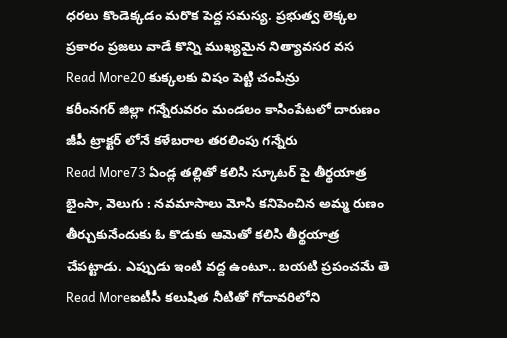ధరలు కొండెక్కడం మరొక పెద్ద సమస్య. ప్రభుత్వ లెక్కల ప్రకారం ప్రజలు వాడే కొన్ని ముఖ్యమైన నిత్యావసర వస
Read More20 కుక్కలకు విషం పెట్టి చంపిన్రు
కరీంనగర్ జిల్లా గన్నేరువరం మండలం కాసింపేటలో దారుణం జీపీ ట్రాక్టర్ లోనే కళేబరాల తరలింపు గన్నేరు
Read More73 ఏండ్ల తల్లితో కలిసి స్కూటర్ పై తీర్థయాత్ర
భైంసా, వెలుగు : నవమాసాలు మోసి కనిపెంచిన అమ్మ రుణం తీర్చుకునేందుకు ఓ కొడుకు ఆమెతో కలిసి తీర్థయాత్ర చేపట్టాడు. ఎప్పుడు ఇంటి వద్ద ఉంటూ.. బయటి ప్రపంచమే తె
Read Moreఐటీసీ కలుషిత నీటితో గోదావరిలోని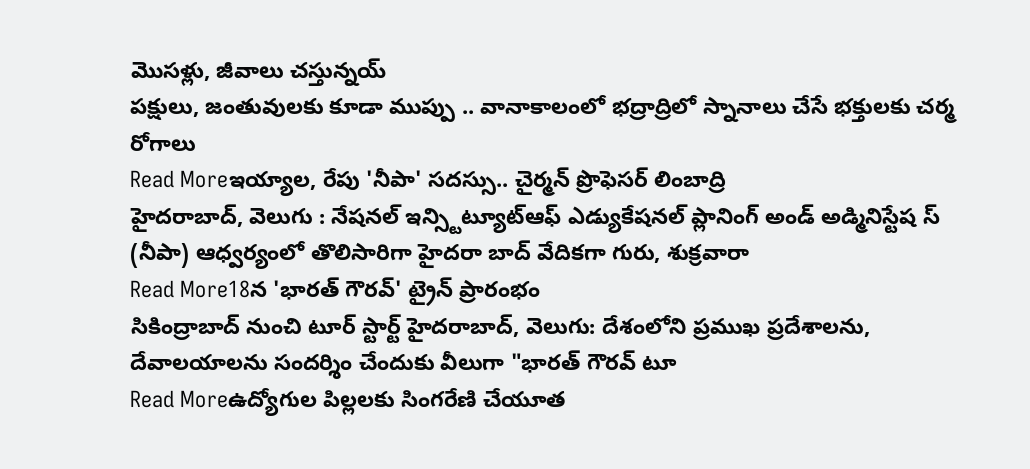మొసళ్లు, జీవాలు చస్తున్నయ్
పక్షులు, జంతువులకు కూడా ముప్పు .. వానాకాలంలో భద్రాద్రిలో స్నానాలు చేసే భక్తులకు చర్మ రోగాలు
Read Moreఇయ్యాల, రేపు 'నీపా' సదస్సు.. చైర్మన్ ప్రొఫెసర్ లింబాద్రి
హైదరాబాద్, వెలుగు : నేషనల్ ఇన్స్టిట్యూట్ఆఫ్ ఎడ్యుకేషనల్ ప్లానింగ్ అండ్ అడ్మినిస్టేష స్ (నీపా) ఆధ్వర్యంలో తొలిసారిగా హైదరా బాద్ వేదికగా గురు, శుక్రవారా
Read More18న 'భారత్ గౌరవ్' ట్రైన్ ప్రారంభం
సికింద్రాబాద్ నుంచి టూర్ స్టార్ట్ హైదరాబాద్, వెలుగు: దేశంలోని ప్రముఖ ప్రదేశాలను, దేవాలయాలను సందర్శిం చేందుకు వీలుగా "భారత్ గౌరవ్ టూ
Read Moreఉద్యోగుల పిల్లలకు సింగరేణి చేయూత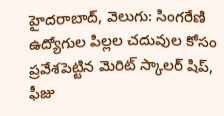హైదరాబాద్, వెలుగు: సింగరేణి ఉద్యోగుల పిల్లల చదువుల కోసం ప్రవేశపెట్టిన మెరిట్ స్కాలర్ షిప్, ఫీజు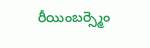రీయింబర్స్మెం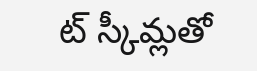ట్ స్కీమ్లతో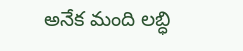అనేక మంది లబ్ధి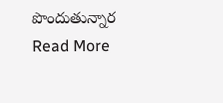పొందుతున్నార
Read More